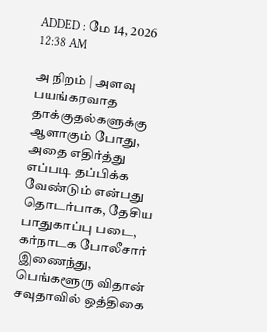ADDED : மே 14, 2026 12:38 AM

அ நிறம் | அளவு
பயங்கரவாத தாக்குதல்களுக்கு ஆளாகும் போது, அதை எதிர்த்து எப்படி தப்பிக்க வேண்டும் என்பது தொடர்பாக, தேசிய பாதுகாப்பு படை, கர்நாடக போலீசார் இணைந்து, பெங்களூரு விதான் சவுதாவில் ஒத்திகை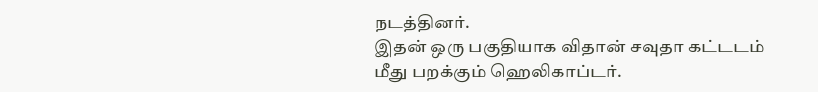நடத்தினர்.
இதன் ஒரு பகுதியாக விதான் சவுதா கட்டடம் மீது பறக்கும் ஹெலிகாப்டர்.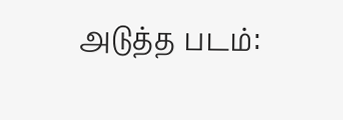அடுத்த படம்: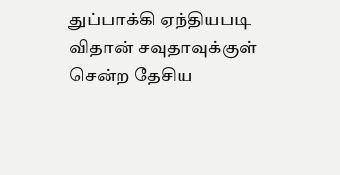துப்பாக்கி ஏந்தியபடி விதான் சவுதாவுக்குள் சென்ற தேசிய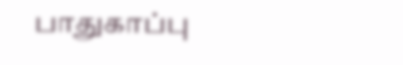பாதுகாப்பு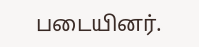படையினர்.